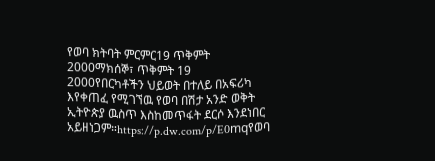የወባ ክትባት ምርምር19 ጥቅምት 2000ማክሰኞ፣ ጥቅምት 19 2000የበርካቶችን ህይወት በተለይ በአፍሪካ እየቀጠፈ የሚገኘዉ የወባ በሽታ አንድ ወቅት ኢትዮጵያ ዉስጥ እስከመጥፋት ደርሶ እንደነበር አይዘነጋም።https://p.dw.com/p/E0mqየወባ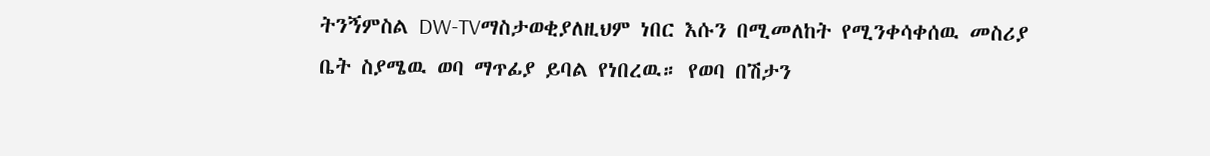ትንኝምስል DW-TVማስታወቂያለዚህም ነበር እሱን በሚመለከት የሚንቀሳቀሰዉ መስሪያ ቤት ስያሜዉ ወባ ማጥፊያ ይባል የነበረዉ። የወባ በሽታን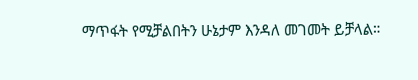ማጥፋት የሚቻልበትን ሁኔታም እንዳለ መገመት ይቻላል።